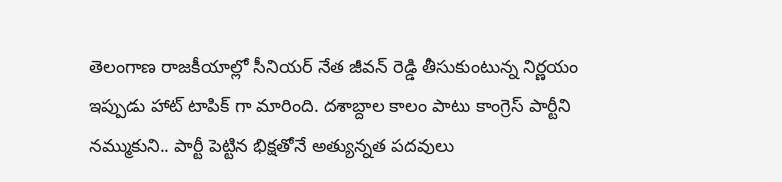తెలంగాణ రాజకీయాల్లో సీనియర్ నేత జీవన్ రెడ్డి తీసుకుంటున్న నిర్ణయం ఇప్పుడు హాట్ టాపిక్ గా మారింది. దశాబ్దాల కాలం పాటు కాంగ్రెస్ పార్టీని నమ్ముకుని.. పార్టీ పెట్టిన భిక్షతోనే అత్యున్నత పదవులు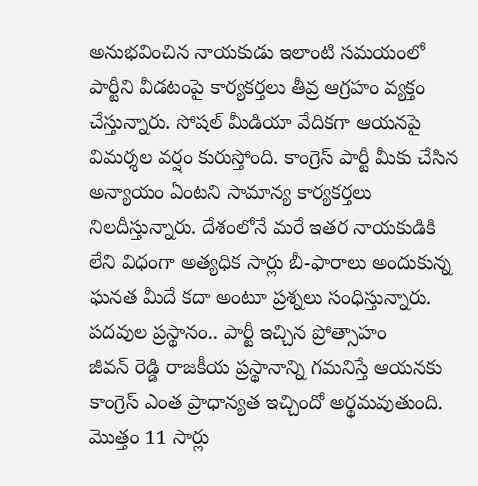అనుభవించిన నాయకుడు ఇలాంటి సమయంలో పార్టీని వీడటంపై కార్యకర్తలు తీవ్ర ఆగ్రహం వ్యక్తం చేస్తున్నారు. సోషల్ మీడియా వేదికగా ఆయనపై విమర్శల వర్షం కురుస్తోంది. కాంగ్రెస్ పార్టీ మీకు చేసిన అన్యాయం ఏంటని సామాన్య కార్యకర్తలు నిలదీస్తున్నారు. దేశంలోనే మరే ఇతర నాయకుడికి లేని విధంగా అత్యధిక సార్లు బీ-ఫారాలు అందుకున్న ఘనత మీదే కదా అంటూ ప్రశ్నలు సంధిస్తున్నారు.
పదవుల ప్రస్థానం.. పార్టీ ఇచ్చిన ప్రోత్సాహం
జీవన్ రెడ్డి రాజకీయ ప్రస్థానాన్ని గమనిస్తే ఆయనకు కాంగ్రెస్ ఎంత ప్రాధాన్యత ఇచ్చిందో అర్థమవుతుంది. మొత్తం 11 సార్లు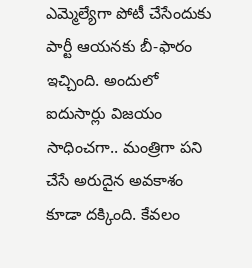ఎమ్మెల్యేగా పోటీ చేసేందుకు పార్టీ ఆయనకు బీ-ఫారం ఇచ్చింది. అందులో ఐదుసార్లు విజయం సాధించగా.. మంత్రిగా పని చేసే అరుదైన అవకాశం కూడా దక్కింది. కేవలం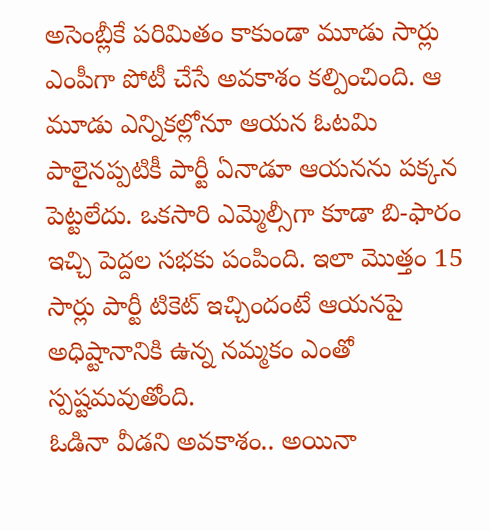అసెంబ్లీకే పరిమితం కాకుండా మూడు సార్లు ఎంపీగా పోటీ చేసే అవకాశం కల్పించింది. ఆ మూడు ఎన్నికల్లోనూ ఆయన ఓటమి పాలైనప్పటికీ పార్టీ ఏనాడూ ఆయనను పక్కన పెట్టలేదు. ఒకసారి ఎమ్మెల్సీగా కూడా బి-ఫారం ఇచ్చి పెద్దల సభకు పంపింది. ఇలా మొత్తం 15 సార్లు పార్టీ టికెట్ ఇచ్చిందంటే ఆయనపై అధిష్టానానికి ఉన్న నమ్మకం ఎంతో స్పష్టమవుతోంది.
ఓడినా వీడని అవకాశం.. అయినా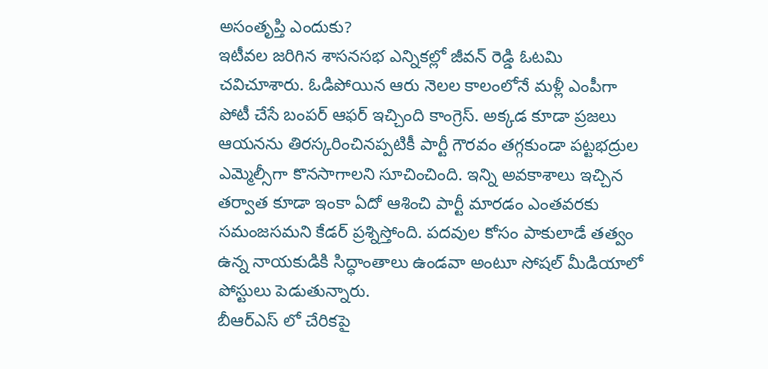అసంతృప్తి ఎందుకు?
ఇటీవల జరిగిన శాసనసభ ఎన్నికల్లో జీవన్ రెడ్డి ఓటమి చవిచూశారు. ఓడిపోయిన ఆరు నెలల కాలంలోనే మళ్లీ ఎంపీగా పోటీ చేసే బంపర్ ఆఫర్ ఇచ్చింది కాంగ్రెస్. అక్కడ కూడా ప్రజలు ఆయనను తిరస్కరించినప్పటికీ పార్టీ గౌరవం తగ్గకుండా పట్టభద్రుల ఎమ్మెల్సీగా కొనసాగాలని సూచించింది. ఇన్ని అవకాశాలు ఇచ్చిన తర్వాత కూడా ఇంకా ఏదో ఆశించి పార్టీ మారడం ఎంతవరకు సమంజసమని కేడర్ ప్రశ్నిస్తోంది. పదవుల కోసం పాకులాడే తత్వం ఉన్న నాయకుడికి సిద్ధాంతాలు ఉండవా అంటూ సోషల్ మీడియాలో పోస్టులు పెడుతున్నారు.
బీఆర్ఎస్ లో చేరికపై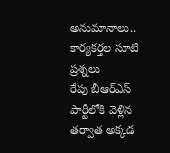అనుమానాలు.. కార్యకర్తల సూటి ప్రశ్నలు
రేపు బీఆర్ఎస్ పార్టీలోకి వెళ్లిన తర్వాత అక్కడ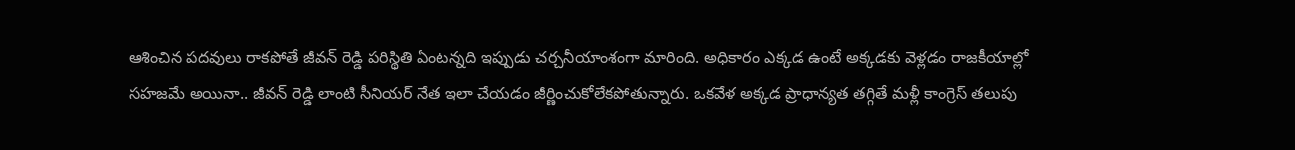ఆశించిన పదవులు రాకపోతే జీవన్ రెడ్డి పరిస్థితి ఏంటన్నది ఇప్పుడు చర్చనీయాంశంగా మారింది. అధికారం ఎక్కడ ఉంటే అక్కడకు వెళ్లడం రాజకీయాల్లో సహజమే అయినా.. జీవన్ రెడ్డి లాంటి సీనియర్ నేత ఇలా చేయడం జీర్ణించుకోలేకపోతున్నారు. ఒకవేళ అక్కడ ప్రాధాన్యత తగ్గితే మళ్లీ కాంగ్రెస్ తలుపు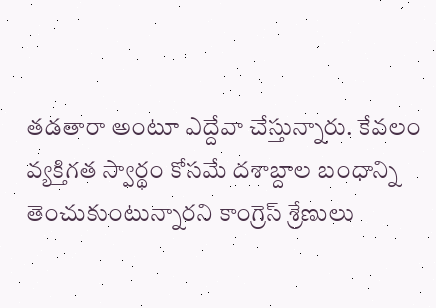తడతారా అంటూ ఎద్దేవా చేస్తున్నారు. కేవలం వ్యక్తిగత స్వార్థం కోసమే దశాబ్దాల బంధాన్ని తెంచుకుంటున్నారని కాంగ్రెస్ శ్రేణులు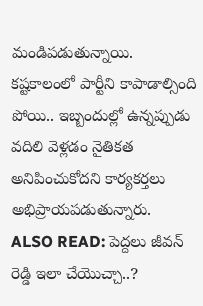మండిపడుతున్నాయి. కష్టకాలంలో పార్టీని కాపాడాల్సింది పోయి.. ఇబ్బందుల్లో ఉన్నప్పుడు వదిలి వెళ్లడం నైతికత అనిపించుకోదని కార్యకర్తలు అభిప్రాయపడుతున్నారు.
ALSO READ: పెద్దలు జీవన్ రెడ్డి ఇలా చేయొచ్చా..?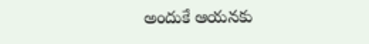అందుకే ఆయనకు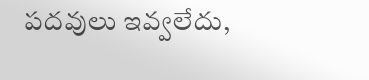పదవులు ఇవ్వలేదు,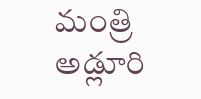మంత్రి అడ్లూరి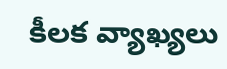కీలక వ్యాఖ్యలు